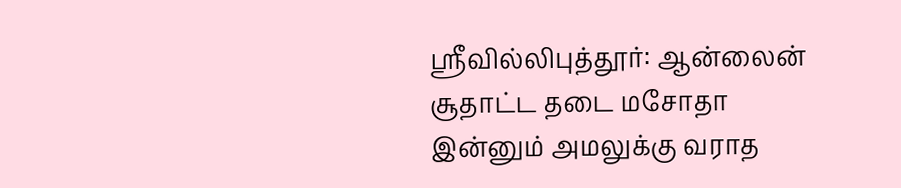ஸ்ரீவில்லிபுத்தூர்: ஆன்லைன் சூதாட்ட தடை மசோதா இன்னும் அமலுக்கு வராத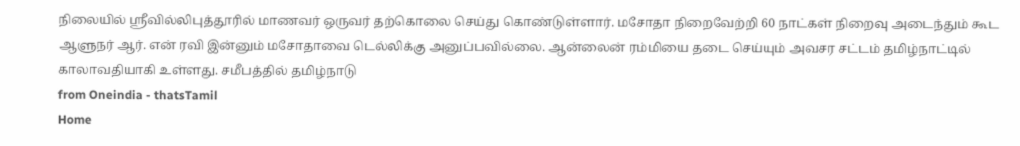நிலையில் ஸ்ரீவில்லிபுத்தூரில் மாணவர் ஒருவர் தற்கொலை செய்து கொண்டுள்ளார். மசோதா நிறைவேற்றி 60 நாட்கள் நிறைவு அடைந்தும் கூட ஆளுநர் ஆர். என் ரவி இன்னும் மசோதாவை டெல்லிக்கு அனுப்பவில்லை. ஆன்லைன் ரம்மியை தடை செய்யும் அவசர சட்டம் தமிழ்நாட்டில் காலாவதியாகி உள்ளது. சமீபத்தில் தமிழ்நாடு
from Oneindia - thatsTamil
Home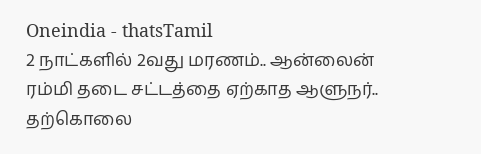Oneindia - thatsTamil
2 நாட்களில் 2வது மரணம்.. ஆன்லைன் ரம்மி தடை சட்டத்தை ஏற்காத ஆளுநர்.. தற்கொலை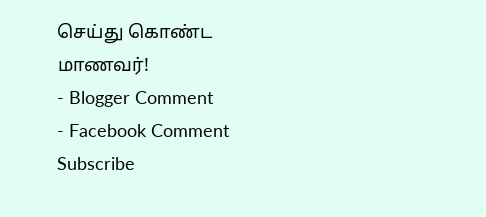செய்து கொண்ட மாணவர்!
- Blogger Comment
- Facebook Comment
Subscribe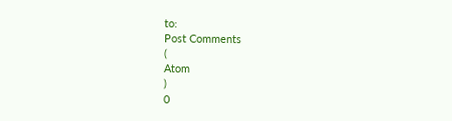to:
Post Comments
(
Atom
)
0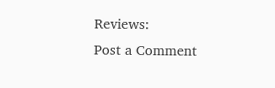Reviews:
Post a Comment